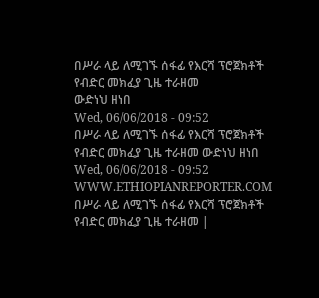በሥራ ላይ ለሚገኙ ሰፋፊ የእርሻ ፕሮጀክቶች የብድር መክፈያ ጊዜ ተራዘመ
ውድነህ ዘነበ
Wed, 06/06/2018 - 09:52
በሥራ ላይ ለሚገኙ ሰፋፊ የእርሻ ፕሮጀክቶች የብድር መክፈያ ጊዜ ተራዘመ ውድነህ ዘነበ Wed, 06/06/2018 - 09:52
WWW.ETHIOPIANREPORTER.COM
በሥራ ላይ ለሚገኙ ሰፋፊ የእርሻ ፕሮጀክቶች የብድር መክፈያ ጊዜ ተራዘመ |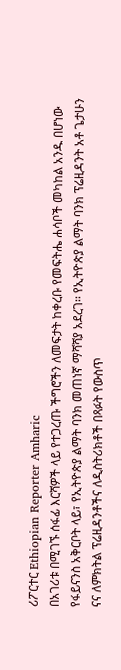ሪፖርተር Ethiopian Reporter Amharic
በአገሪቱ በሚገኙ ሰፋፊ እርሻዎች ላይ የተጋረጡ ችግሮችን ለመፍታት ከቀረቡ የመፍትሔ ሐሳቦች መካከል አንዱ በሆነው የፋይናንስ አቅርቦት ላይ፣ የኢትዮጵያ ልማት ባንክ መጠነኛ ማሻሻያ አደረገ፡፡ የኢትዮጵያ ልማት ባንክ ፕሬዚዳንት አቶ ጌታሁን ናና ለምክትል ፕሬዚዳንቶችና ለዲስትሪክቶች በጻፉት የውስጥ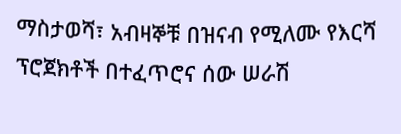ማስታወሻ፣ አብዛኞቹ በዝናብ የሚለሙ የእርሻ ፕሮጀክቶች በተፈጥሮና ሰው ሠራሽ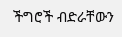ችግሮች ብድራቸውን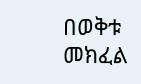በወቅቱ መክፈል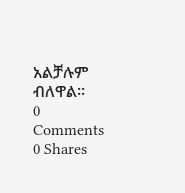አልቻሉም ብለዋል፡፡
0 Comments 0 Shares